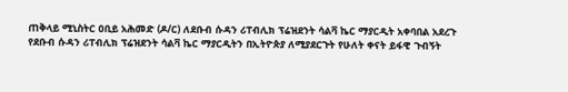ጠቅላይ ሚኒስትር ዐቢይ አሕመድ (ዶ/ር) ለደቡብ ሱዳን ሪፐብሊክ ፕሬዝደንት ሳልቫ ኬር ማያርዲት አቀባበል አደረጉ
የደቡብ ሱዳን ሪፐብሊክ ፕሬዝደንት ሳልቫ ኬር ማያርዲትን በኢትዮጵያ ለሚያደርጉት የሁለት ቀናት ይፋዊ ጉብኝት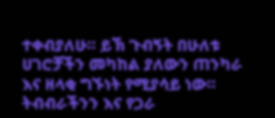ተቀብያለሁ። ይኽ ጉብኝት በሁለቱ ሀገሮቻችን መካከል ያለውን ጠንካራ እና ዘላቂ ግኙነት የሚያሳይ ነው። ትብብራችንን እና የጋራ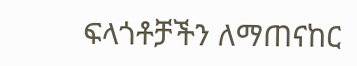ፍላጎቶቻችን ለማጠናከር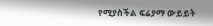የሚያስችል ፍሬያማ ውይይት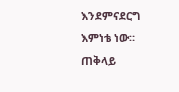እንደምናደርግ እምነቴ ነው።
ጠቅላይ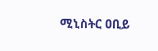ሚኒስትር ዐቢይ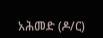አሕመድ (ዶ/ር)